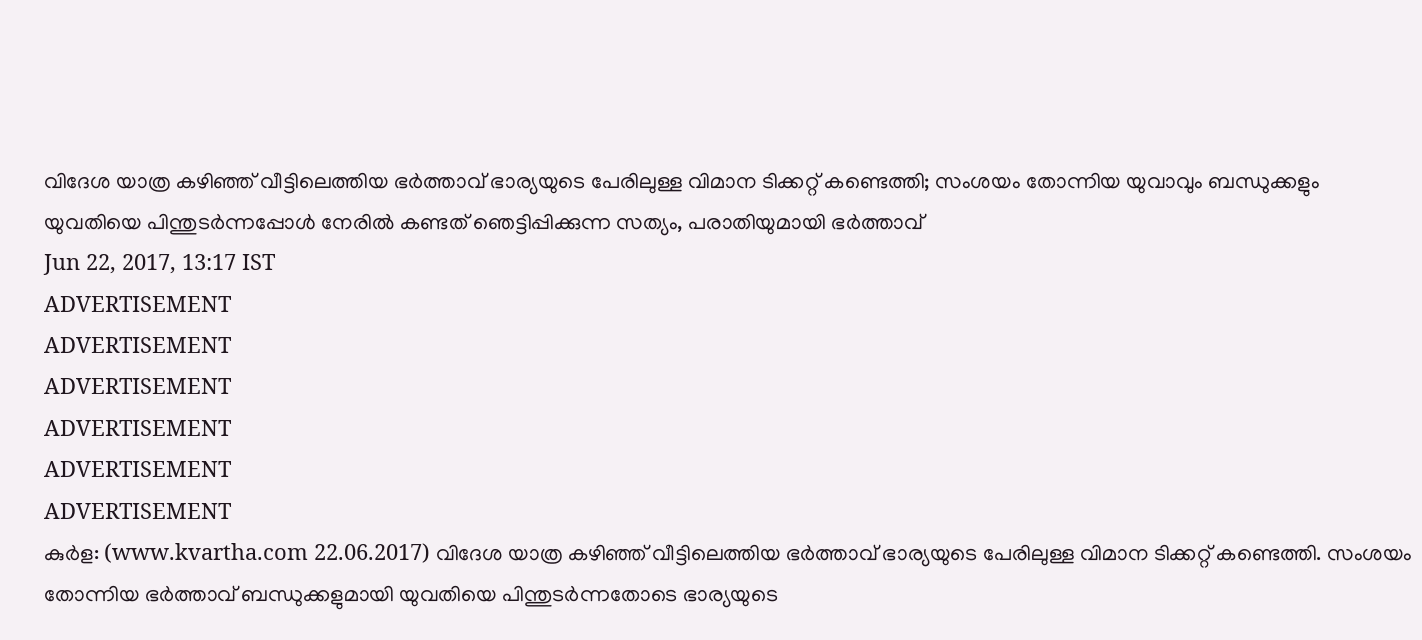വിദേശ യാത്ര കഴിഞ്ഞ് വീട്ടിലെത്തിയ ഭർത്താവ് ഭാര്യയുടെ പേരിലുള്ള വിമാന ടിക്കറ്റ് കണ്ടെത്തി; സംശയം തോന്നിയ യുവാവും ബന്ധുക്കളും യുവതിയെ പിന്തുടർന്നപ്പോൾ നേരിൽ കണ്ടത് ഞെട്ടിപ്പിക്കുന്ന സത്യം, പരാതിയുമായി ഭർത്താവ്
Jun 22, 2017, 13:17 IST
ADVERTISEMENT
ADVERTISEMENT
ADVERTISEMENT
ADVERTISEMENT
ADVERTISEMENT
ADVERTISEMENT
കുർള: (www.kvartha.com 22.06.2017) വിദേശ യാത്ര കഴിഞ്ഞ് വീട്ടിലെത്തിയ ഭർത്താവ് ഭാര്യയുടെ പേരിലുള്ള വിമാന ടിക്കറ്റ് കണ്ടെത്തി. സംശയം തോന്നിയ ഭർത്താവ് ബന്ധുക്കളുമായി യുവതിയെ പിന്തുടർന്നതോടെ ഭാര്യയുടെ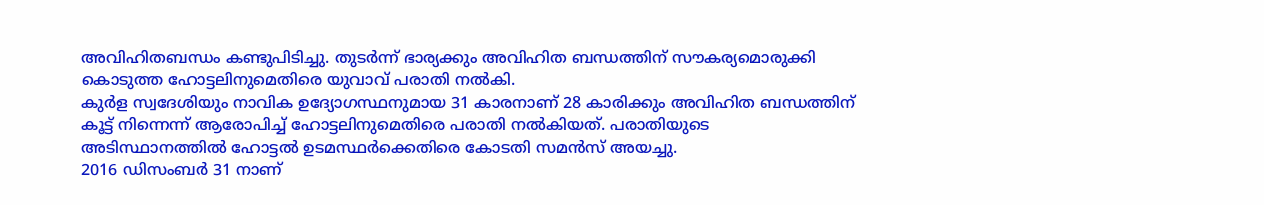അവിഹിതബന്ധം കണ്ടുപിടിച്ചു. തുടർന്ന് ഭാര്യക്കും അവിഹിത ബന്ധത്തിന് സൗകര്യമൊരുക്കി കൊടുത്ത ഹോട്ടലിനുമെതിരെ യുവാവ് പരാതി നൽകി.
കുർള സ്വദേശിയും നാവിക ഉദ്യോഗസ്ഥനുമായ 31 കാരനാണ് 28 കാരിക്കും അവിഹിത ബന്ധത്തിന് കൂട്ട് നിന്നെന്ന് ആരോപിച്ച് ഹോട്ടലിനുമെതിരെ പരാതി നൽകിയത്. പരാതിയുടെ അടിസ്ഥാനത്തിൽ ഹോട്ടൽ ഉടമസ്ഥർക്കെതിരെ കോടതി സമൻസ് അയച്ചു.
2016 ഡിസംബർ 31 നാണ്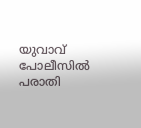യുവാവ് പോലീസിൽ പരാതി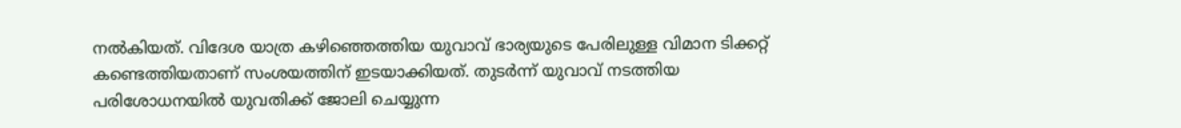നൽകിയത്. വിദേശ യാത്ര കഴിഞ്ഞെത്തിയ യുവാവ് ഭാര്യയുടെ പേരിലുള്ള വിമാന ടിക്കറ്റ് കണ്ടെത്തിയതാണ് സംശയത്തിന് ഇടയാക്കിയത്. തുടർന്ന് യുവാവ് നടത്തിയ പരിശോധനയിൽ യുവതിക്ക് ജോലി ചെയ്യുന്ന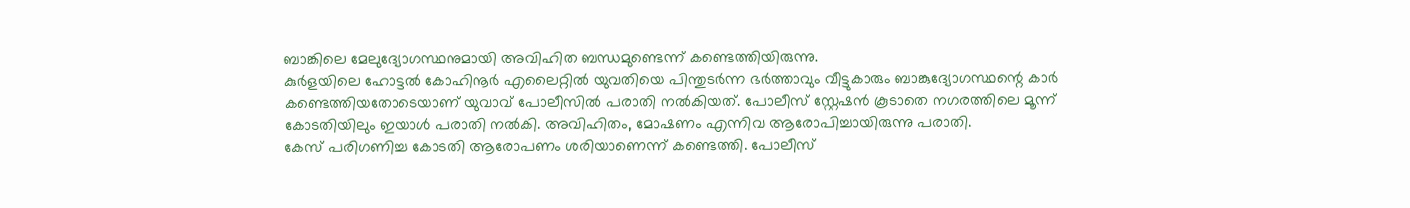ബാങ്കിലെ മേലുദ്യോഗസ്ഥനുമായി അവിഹിത ബന്ധമുണ്ടെന്ന് കണ്ടെത്തിയിരുന്നു.
കുർളയിലെ ഹോട്ടൽ കോഹിനൂർ എലൈറ്റിൽ യുവതിയെ പിന്തുടർന്ന ഭർത്താവും വീട്ടുകാരും ബാങ്കുദ്യോഗസ്ഥന്റെ കാർ കണ്ടെത്തിയതോടെയാണ് യുവാവ് പോലീസിൽ പരാതി നൽകിയത്. പോലീസ് സ്റ്റേഷൻ കൂടാതെ നഗരത്തിലെ മൂന്ന് കോടതിയിലും ഇയാൾ പരാതി നൽകി. അവിഹിതം, മോഷണം എന്നിവ ആരോപിച്ചായിരുന്നു പരാതി.
കേസ് പരിഗണിച്ച കോടതി ആരോപണം ശരിയാണെന്ന് കണ്ടെത്തി. പോലീസ്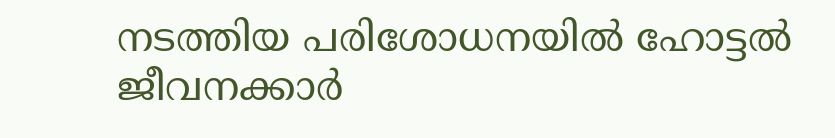നടത്തിയ പരിശോധനയിൽ ഹോട്ടൽ ജീവനക്കാർ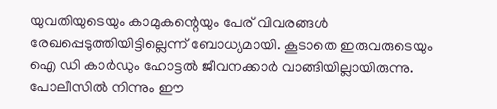യുവതിയുടെയും കാമുകന്റെയും പേര് വിവരങ്ങൾ രേഖപ്പെടുത്തിയിട്ടില്ലെന്ന് ബോധ്യമായി. കൂടാതെ ഇരുവരുടെയും ഐ ഡി കാർഡും ഹോട്ടൽ ജീവനക്കാർ വാങ്ങിയില്ലായിരുന്നു.
പോലീസിൽ നിന്നും ഈ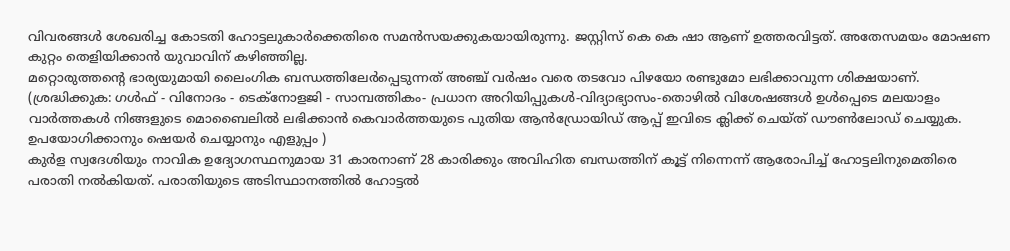വിവരങ്ങൾ ശേഖരിച്ച കോടതി ഹോട്ടലുകാർക്കെതിരെ സമൻസയക്കുകയായിരുന്നു. ജസ്റ്റിസ് കെ കെ ഷാ ആണ് ഉത്തരവിട്ടത്. അതേസമയം മോഷണ കുറ്റം തെളിയിക്കാൻ യുവാവിന് കഴിഞ്ഞില്ല.
മറ്റൊരുത്തന്റെ ഭാര്യയുമായി ലൈംഗിക ബന്ധത്തിലേർപ്പെടുന്നത് അഞ്ച് വർഷം വരെ തടവോ പിഴയോ രണ്ടുമോ ലഭിക്കാവുന്ന ശിക്ഷയാണ്.
(ശ്രദ്ധിക്കുക: ഗൾഫ് - വിനോദം - ടെക്നോളജി - സാമ്പത്തികം- പ്രധാന അറിയിപ്പുകൾ-വിദ്യാഭ്യാസം-തൊഴിൽ വിശേഷങ്ങൾ ഉൾപ്പെടെ മലയാളം വാർത്തകൾ നിങ്ങളുടെ മൊബൈലിൽ ലഭിക്കാൻ കെവാർത്തയുടെ പുതിയ ആൻഡ്രോയിഡ് ആപ്പ് ഇവിടെ ക്ലിക്ക് ചെയ്ത് ഡൗൺലോഡ് ചെയ്യുക. ഉപയോഗിക്കാനും ഷെയർ ചെയ്യാനും എളുപ്പം )
കുർള സ്വദേശിയും നാവിക ഉദ്യോഗസ്ഥനുമായ 31 കാരനാണ് 28 കാരിക്കും അവിഹിത ബന്ധത്തിന് കൂട്ട് നിന്നെന്ന് ആരോപിച്ച് ഹോട്ടലിനുമെതിരെ പരാതി നൽകിയത്. പരാതിയുടെ അടിസ്ഥാനത്തിൽ ഹോട്ടൽ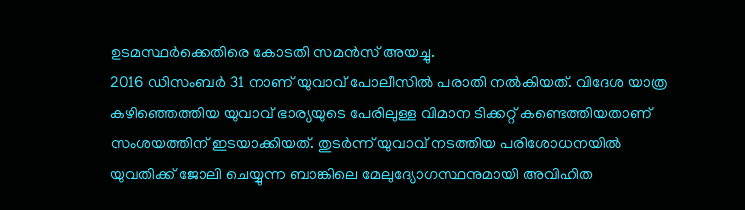ഉടമസ്ഥർക്കെതിരെ കോടതി സമൻസ് അയച്ചു.
2016 ഡിസംബർ 31 നാണ് യുവാവ് പോലീസിൽ പരാതി നൽകിയത്. വിദേശ യാത്ര കഴിഞ്ഞെത്തിയ യുവാവ് ഭാര്യയുടെ പേരിലുള്ള വിമാന ടിക്കറ്റ് കണ്ടെത്തിയതാണ് സംശയത്തിന് ഇടയാക്കിയത്. തുടർന്ന് യുവാവ് നടത്തിയ പരിശോധനയിൽ യുവതിക്ക് ജോലി ചെയ്യുന്ന ബാങ്കിലെ മേലുദ്യോഗസ്ഥനുമായി അവിഹിത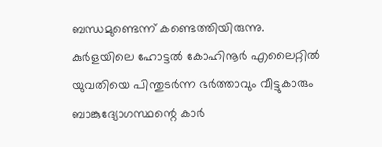ബന്ധമുണ്ടെന്ന് കണ്ടെത്തിയിരുന്നു.
കുർളയിലെ ഹോട്ടൽ കോഹിനൂർ എലൈറ്റിൽ യുവതിയെ പിന്തുടർന്ന ഭർത്താവും വീട്ടുകാരും ബാങ്കുദ്യോഗസ്ഥന്റെ കാർ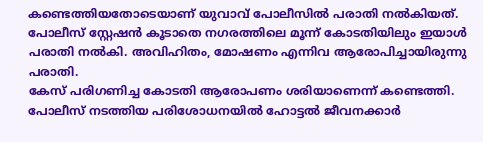കണ്ടെത്തിയതോടെയാണ് യുവാവ് പോലീസിൽ പരാതി നൽകിയത്. പോലീസ് സ്റ്റേഷൻ കൂടാതെ നഗരത്തിലെ മൂന്ന് കോടതിയിലും ഇയാൾ പരാതി നൽകി. അവിഹിതം, മോഷണം എന്നിവ ആരോപിച്ചായിരുന്നു പരാതി.
കേസ് പരിഗണിച്ച കോടതി ആരോപണം ശരിയാണെന്ന് കണ്ടെത്തി. പോലീസ് നടത്തിയ പരിശോധനയിൽ ഹോട്ടൽ ജീവനക്കാർ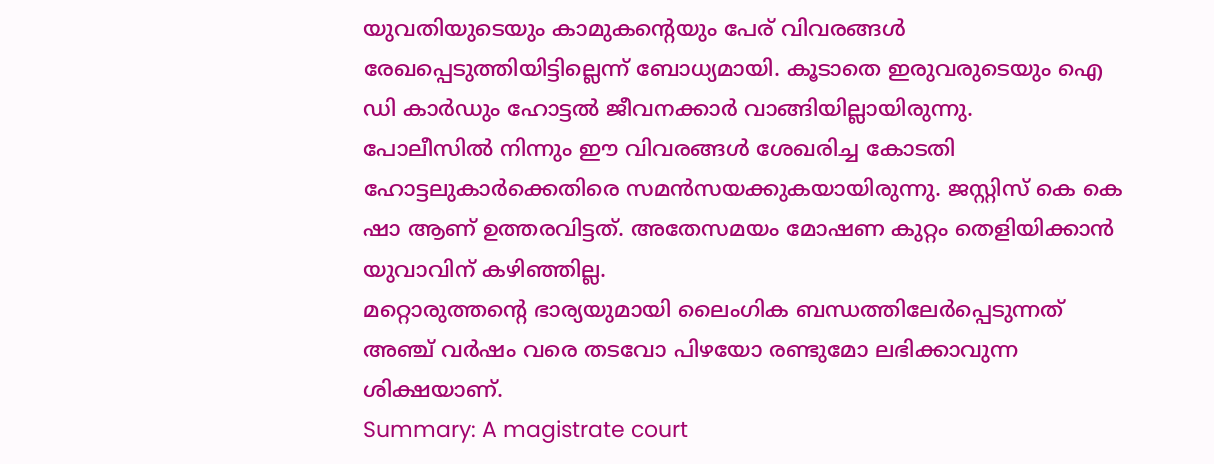യുവതിയുടെയും കാമുകന്റെയും പേര് വിവരങ്ങൾ രേഖപ്പെടുത്തിയിട്ടില്ലെന്ന് ബോധ്യമായി. കൂടാതെ ഇരുവരുടെയും ഐ ഡി കാർഡും ഹോട്ടൽ ജീവനക്കാർ വാങ്ങിയില്ലായിരുന്നു.
പോലീസിൽ നിന്നും ഈ വിവരങ്ങൾ ശേഖരിച്ച കോടതി ഹോട്ടലുകാർക്കെതിരെ സമൻസയക്കുകയായിരുന്നു. ജസ്റ്റിസ് കെ കെ ഷാ ആണ് ഉത്തരവിട്ടത്. അതേസമയം മോഷണ കുറ്റം തെളിയിക്കാൻ യുവാവിന് കഴിഞ്ഞില്ല.
മറ്റൊരുത്തന്റെ ഭാര്യയുമായി ലൈംഗിക ബന്ധത്തിലേർപ്പെടുന്നത് അഞ്ച് വർഷം വരെ തടവോ പിഴയോ രണ്ടുമോ ലഭിക്കാവുന്ന ശിക്ഷയാണ്.
Summary: A magistrate court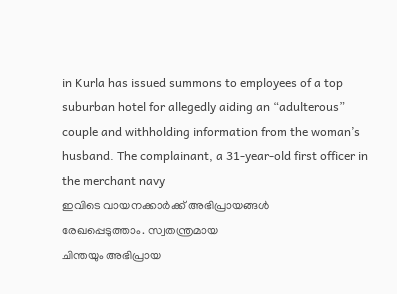in Kurla has issued summons to employees of a top suburban hotel for allegedly aiding an “adulterous” couple and withholding information from the woman’s husband. The complainant, a 31-year-old first officer in the merchant navy
ഇവിടെ വായനക്കാർക്ക് അഭിപ്രായങ്ങൾ
രേഖപ്പെടുത്താം. സ്വതന്ത്രമായ
ചിന്തയും അഭിപ്രായ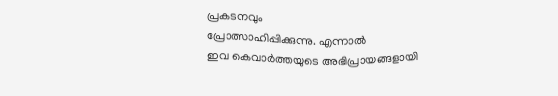പ്രകടനവും
പ്രോത്സാഹിപ്പിക്കുന്നു. എന്നാൽ
ഇവ കെവാർത്തയുടെ അഭിപ്രായങ്ങളായി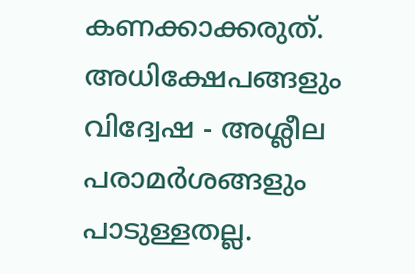കണക്കാക്കരുത്. അധിക്ഷേപങ്ങളും
വിദ്വേഷ - അശ്ലീല പരാമർശങ്ങളും
പാടുള്ളതല്ല.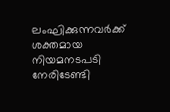ലംഘിക്കുന്നവർക്ക്
ശക്തമായ നിയമനടപടി നേരിടേണ്ടി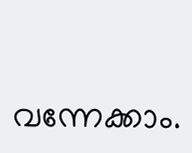വന്നേക്കാം.